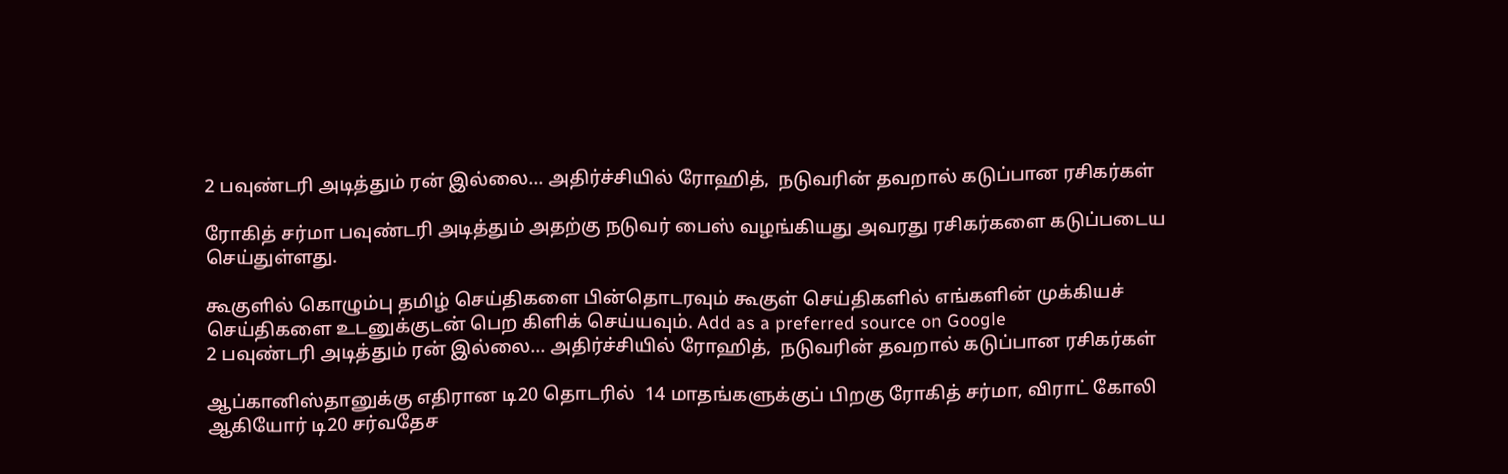2 பவுண்டரி அடித்தும் ரன் இல்லை... அதிர்ச்சியில் ரோஹித்,  நடுவரின் தவறால் கடுப்பான ரசிகர்கள்

ரோகித் சர்மா பவுண்டரி அடித்தும் அதற்கு நடுவர் பைஸ் வழங்கியது அவரது ரசிகர்களை கடுப்படைய செய்துள்ளது.

கூகுளில் கொழும்பு தமிழ் செய்திகளை பின்தொடரவும் கூகுள் செய்திகளில் எங்களின் முக்கியச் செய்திகளை உடனுக்குடன் பெற கிளிக் செய்யவும். Add as a preferred source on Google
2 பவுண்டரி அடித்தும் ரன் இல்லை... அதிர்ச்சியில் ரோஹித்,  நடுவரின் தவறால் கடுப்பான ரசிகர்கள்

ஆப்கானிஸ்தானுக்கு எதிரான டி20 தொடரில்  14 மாதங்களுக்குப் பிறகு ரோகித் சர்மா, விராட் கோலி ஆகியோர் டி20 சர்வதேச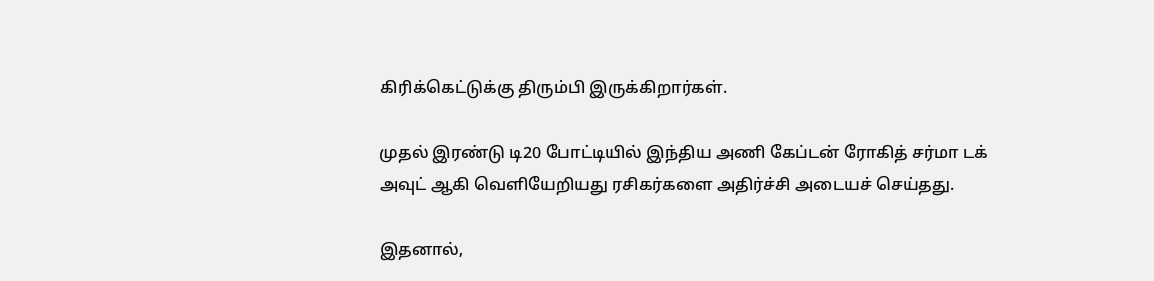கிரிக்கெட்டுக்கு திரும்பி இருக்கிறார்கள்.

முதல் இரண்டு டி20 போட்டியில் இந்திய அணி கேப்டன் ரோகித் சர்மா டக் அவுட் ஆகி வெளியேறியது ரசிகர்களை அதிர்ச்சி அடையச் செய்தது.

இதனால்,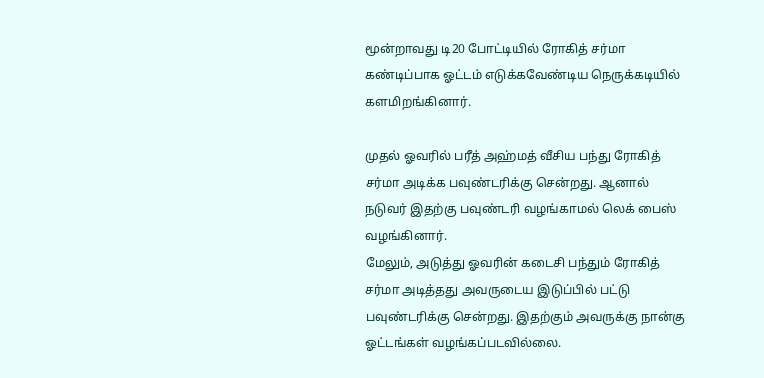மூன்றாவது டி20 போட்டியில் ரோகித் சர்மா கண்டிப்பாக ஓட்டம் எடுக்கவேண்டிய நெருக்கடியில் களமிறங்கினார்.

முதல் ஓவரில் பரீத் அஹ்மத் வீசிய பந்து ரோகித் சர்மா அடிக்க பவுண்டரிக்கு சென்றது. ஆனால் நடுவர் இதற்கு பவுண்டரி வழங்காமல் லெக் பைஸ் வழங்கினார்.
மேலும், அடுத்து ஓவரின் கடைசி பந்தும் ரோகித் சர்மா அடித்தது அவருடைய இடுப்பில் பட்டு பவுண்டரிக்கு சென்றது. இதற்கும் அவருக்கு நான்கு ஓட்டங்கள் வழங்கப்படவில்லை.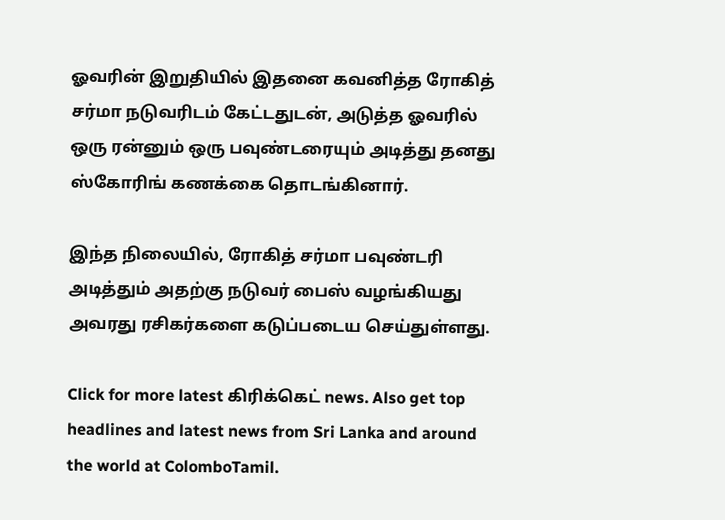ஓவரின் இறுதியில் இதனை கவனித்த ரோகித் சர்மா நடுவரிடம் கேட்டதுடன், அடுத்த ஓவரில் ஒரு ரன்னும் ஒரு பவுண்டரையும் அடித்து தனது ஸ்கோரிங் கணக்கை தொடங்கினார்.

இந்த நிலையில், ரோகித் சர்மா பவுண்டரி அடித்தும் அதற்கு நடுவர் பைஸ் வழங்கியது அவரது ரசிகர்களை கடுப்படைய செய்துள்ளது.

Click for more latest கிரிக்கெட் news. Also get top headlines and latest news from Sri Lanka and around the world at ColomboTamil.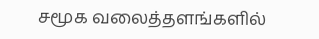சமூக வலைத்தளங்களில்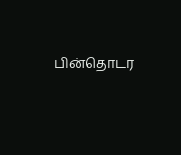பின்தொடர